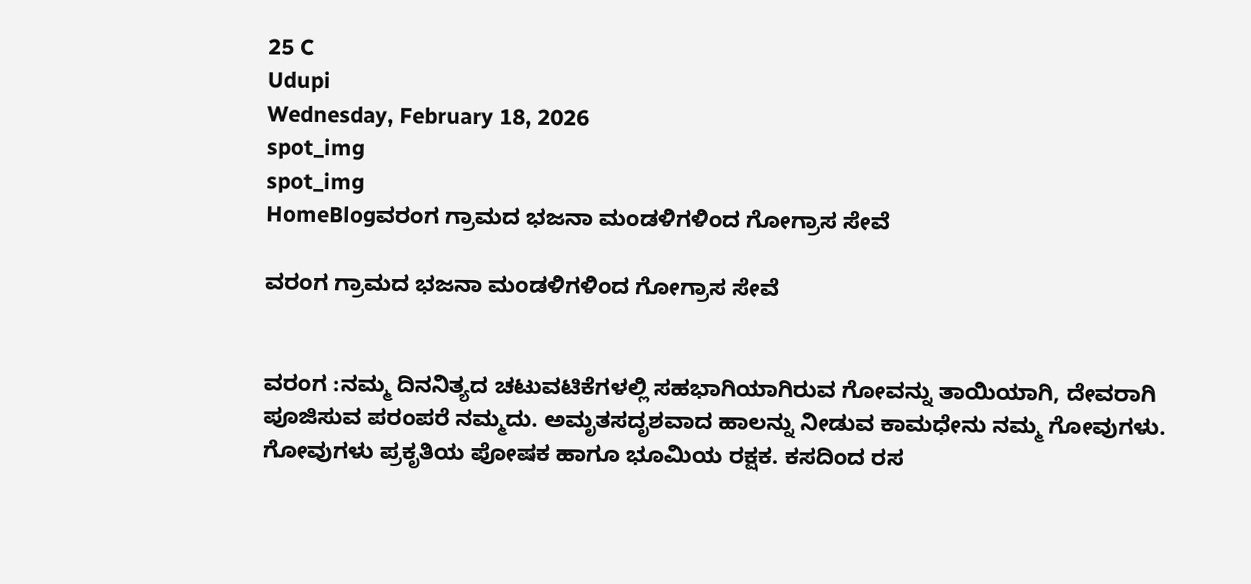25 C
Udupi
Wednesday, February 18, 2026
spot_img
spot_img
HomeBlogವರಂಗ ಗ್ರಾಮದ ಭಜನಾ ಮಂಡಳಿಗಳಿಂದ ಗೋಗ್ರಾಸ ಸೇವೆ

ವರಂಗ ಗ್ರಾಮದ ಭಜನಾ ಮಂಡಳಿಗಳಿಂದ ಗೋಗ್ರಾಸ ಸೇವೆ


ವರಂಗ :ನಮ್ಮ ದಿನನಿತ್ಯದ ಚಟುವಟಿಕೆಗಳಲ್ಲಿ ಸಹಭಾಗಿಯಾಗಿರುವ ಗೋವನ್ನು ತಾಯಿಯಾಗಿ, ದೇವರಾಗಿ ಪೂಜಿಸುವ ಪರಂಪರೆ ನಮ್ಮದು. ಅಮೃತಸದೃಶವಾದ ಹಾಲನ್ನು ನೀಡುವ ಕಾಮಧೇನು ನಮ್ಮ ಗೋವುಗಳು. ಗೋವುಗಳು ಪ್ರಕೃತಿಯ ಪೋಷಕ ಹಾಗೂ ಭೂಮಿಯ ರಕ್ಷಕ. ಕಸದಿಂದ ರಸ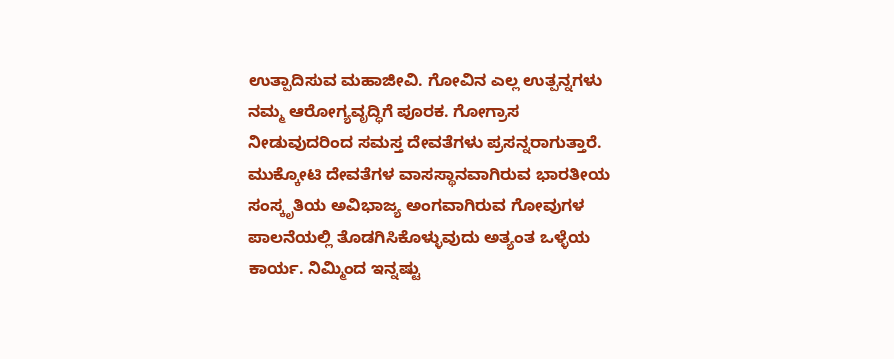ಉತ್ಪಾದಿಸುವ ಮಹಾಜೀವಿ. ಗೋವಿನ ಎಲ್ಲ ಉತ್ಪನ್ನಗಳು ನಮ್ಮ ಆರೋಗ್ಯವೃದ್ಧಿಗೆ ಪೂರಕ. ಗೋಗ್ರಾಸ ನೀಡುವುದರಿಂದ ಸಮಸ್ತ ದೇವತೆಗಳು ಪ್ರಸನ್ನರಾಗುತ್ತಾರೆ. ಮುಕ್ಕೋಟಿ ದೇವತೆಗಳ ವಾಸಸ್ಥಾನವಾಗಿರುವ ಭಾರತೀಯ ಸಂಸ್ಕೃತಿಯ ಅವಿಭಾಜ್ಯ ಅಂಗವಾಗಿರುವ ಗೋವುಗಳ ಪಾಲನೆಯಲ್ಲಿ ತೊಡಗಿಸಿಕೊಳ್ಳುವುದು ಅತ್ಯಂತ ಒಳ್ಳೆಯ ಕಾರ್ಯ. ನಿಮ್ಮಿಂದ ಇನ್ನಷ್ಟು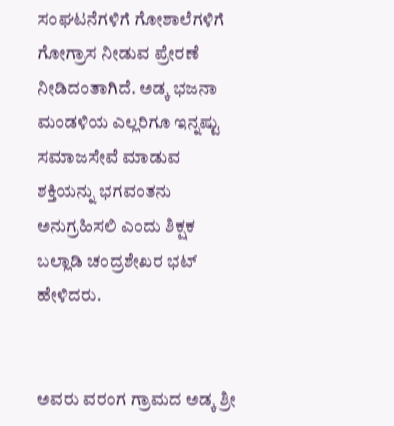ಸಂಘಟನೆಗಳಿಗೆ ಗೋಶಾಲೆಗಳಿಗೆ ಗೋಗ್ರಾಸ ನೀಡುವ ಪ್ರೇರಣೆ ನೀಡಿದಂತಾಗಿದೆ. ಅಡ್ಕ ಭಜನಾ ಮಂಡಳಿಯ ಎಲ್ಲರಿಗೂ ಇನ್ನಷ್ಟು ಸಮಾಜಸೇವೆ ಮಾಡುವ ಶಕ್ತಿಯನ್ನು ಭಗವಂತನು ಅನುಗ್ರಹಿಸಲಿ ಎಂದು ಶಿಕ್ಷಕ ಬಲ್ಲಾಡಿ ಚಂದ್ರಶೇಖರ ಭಟ್ ಹೇಳಿದರು.


ಅವರು ವರಂಗ ಗ್ರಾಮದ ಅಡ್ಕ ಶ್ರೀ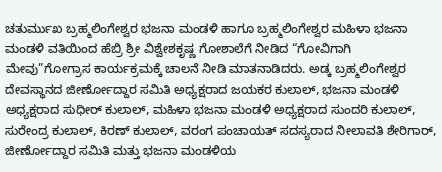ಚತುರ್ಮುಖ ಬ್ರಹ್ಮಲಿಂಗೇಶ್ವರ ಭಜನಾ ಮಂಡಳಿ ಹಾಗೂ ಬ್ರಹ್ಮಲಿಂಗೇಶ್ವರ ಮಹಿಳಾ ಭಜನಾ ಮಂಡಳಿ ವತಿಯಿಂದ ಹೆಬ್ರಿ ಶ್ರೀ ವಿಶ್ವೇಶಕೃಷ್ಣ ಗೋಶಾಲೆಗೆ ನೀಡಿದ “ಗೋವಿಗಾಗಿ ಮೇವು”ಗೋಗ್ರಾಸ ಕಾರ್ಯಕ್ರಮಕ್ಕೆ ಚಾಲನೆ ನೀಡಿ ಮಾತನಾಡಿದರು. ಅಡ್ಕ ಬ್ರಹ್ಮಲಿಂಗೇಶ್ವರ ದೇವಸ್ಥಾನದ ಜೀರ್ಣೋದ್ದಾರ ಸಮಿತಿ ಅಧ್ಯಕ್ಷರಾದ ಜಯಕರ ಕುಲಾಲ್, ಭಜನಾ ಮಂಡಳಿ ಅಧ್ಯಕ್ಷರಾದ ಸುಧೀರ್ ಕುಲಾಲ್, ಮಹಿಳಾ ಭಜನಾ ಮಂಡಳಿ ಅಧ್ಯಕ್ಷರಾದ ಸುಂದರಿ ಕುಲಾಲ್, ಸುರೇಂದ್ರ ಕುಲಾಲ್, ಕಿರಣ್ ಕುಲಾಲ್, ವರಂಗ ಪಂಚಾಯತ್ ಸದಸ್ಯರಾದ ನೀಲಾವತಿ ಶೇರಿಗಾರ್, ಜೀರ್ಣೋದ್ದಾರ ಸಮಿತಿ ಮತ್ತು ಭಜನಾ ಮಂಡಳಿಯ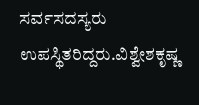ಸರ್ವಸದಸ್ಯರು ಉಪಸ್ಥಿತರಿದ್ದರು.ವಿಶ್ವೇಶಕೃಷ್ಣ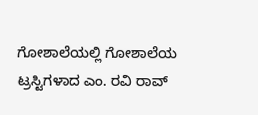ಗೋಶಾಲೆಯಲ್ಲಿ ಗೋಶಾಲೆಯ ಟ್ರಸ್ಟಿಗಳಾದ ಎಂ. ರವಿ ರಾವ್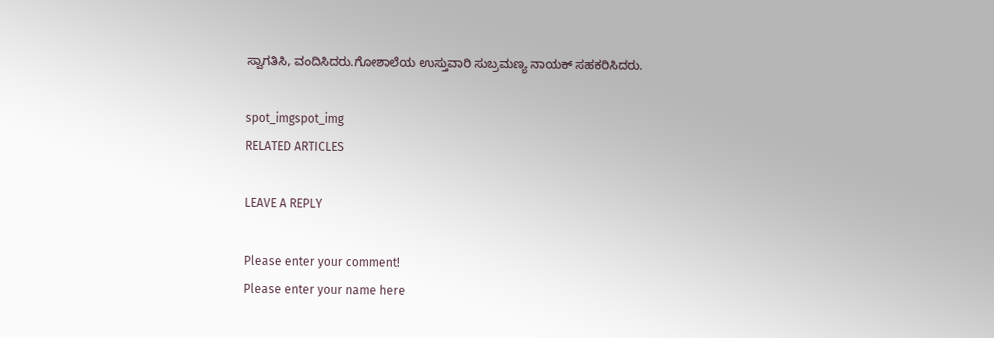ಸ್ವಾಗತಿಸಿ, ವಂದಿಸಿದರು.ಗೋಶಾಲೆಯ ಉಸ್ತುವಾರಿ ಸುಬ್ರಮಣ್ಯ ನಾಯಕ್ ಸಹಕರಿಸಿದರು.

spot_imgspot_img
RELATED ARTICLES

LEAVE A REPLY

Please enter your comment!
Please enter your name here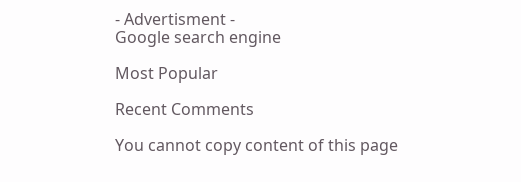- Advertisment -
Google search engine

Most Popular

Recent Comments

You cannot copy content of this page